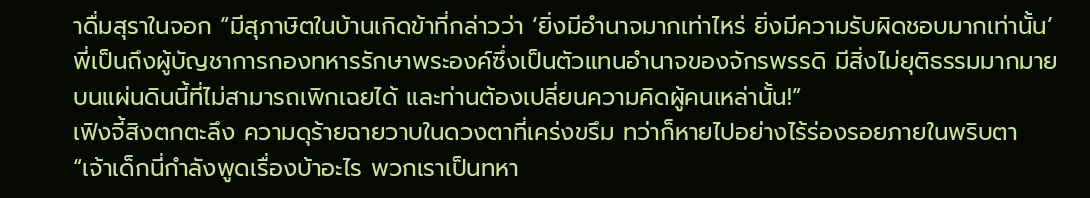าดื่มสุราในจอก “มีสุภาษิตในบ้านเกิดข้าที่กล่าวว่า ‘ยิ่งมีอำนาจมากเท่าไหร่ ยิ่งมีความรับผิดชอบมากเท่านั้น’ พี่เป็นถึงผู้บัญชาการกองทหารรักษาพระองค์ซึ่งเป็นตัวแทนอำนาจของจักรพรรดิ มีสิ่งไม่ยุติธรรมมากมายบนแผ่นดินนี้ที่ไม่สามารถเพิกเฉยได้ และท่านต้องเปลี่ยนความคิดผู้คนเหล่านั้น!”
เฟิงจี้สิงตกตะลึง ความดุร้ายฉายวาบในดวงตาที่เคร่งขรึม ทว่าก็หายไปอย่างไร้ร่องรอยภายในพริบตา “เจ้าเด็กนี่กำลังพูดเรื่องบ้าอะไร พวกเราเป็นทหา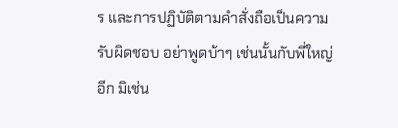ร และการปฏิบัติตามคำสั่งถือเป็นความรับผิดชอบ อย่าพูดบ้าๆ เช่นนั้นกับพี่ใหญ่อีก มิเช่น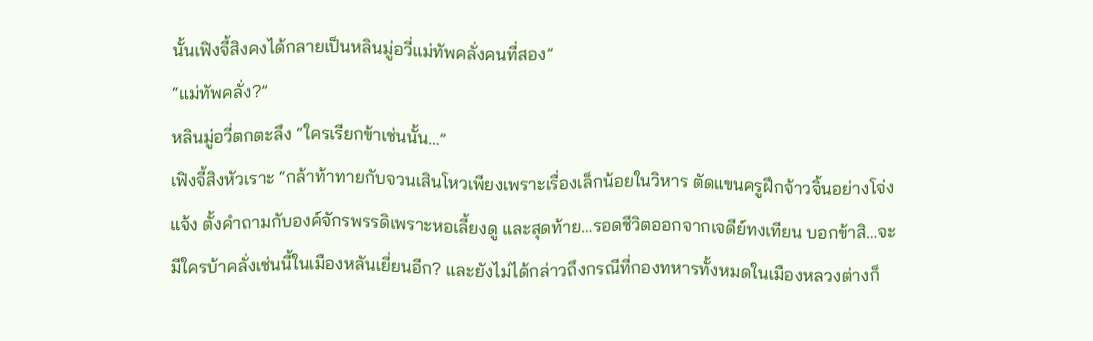นั้นเฟิงจี้สิงคงได้กลายเป็นหลินมู่อวี่แม่ทัพคลั่งคนที่สอง”
“แม่ทัพคลั่ง?”
หลินมู่อวี่ตกตะลึง “ใครเรียกข้าเช่นนั้น…”
เฟิงจี้สิงหัวเราะ “กล้าท้าทายกับจวนเสินโหวเพียงเพราะเรื่องเล็กน้อยในวิหาร ตัดแขนครูฝึกจ้าวจิ้นอย่างโจ่งแจ้ง ตั้งคำถามกับองค์จักรพรรดิเพราะหอเลี้ยงดู และสุดท้าย…รอดชีวิตออกจากเจดีย์ทงเทียน บอกข้าสิ…จะมีใครบ้าคลั่งเช่นนี้ในเมืองหลันเยี่ยนอีก? และยังไม่ได้กล่าวถึงกรณีที่กองทหารทั้งหมดในเมืองหลวงต่างก็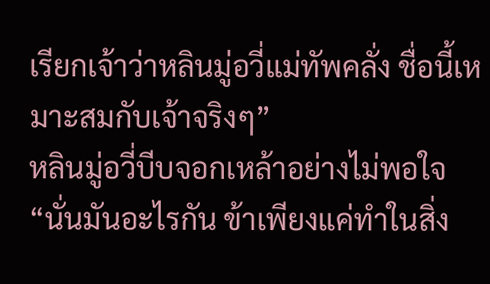เรียกเจ้าว่าหลินมู่อวี่แม่ทัพคลั่ง ชื่อนี้เหมาะสมกับเจ้าจริงๆ”
หลินมู่อวี่บีบจอกเหล้าอย่างไม่พอใจ “นั่นมันอะไรกัน ข้าเพียงแค่ทำในสิ่ง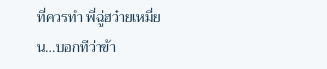ที่ควรทำ พี่ฉู่ฮว๋ายเหมี่ยน…บอกทีว่าข้า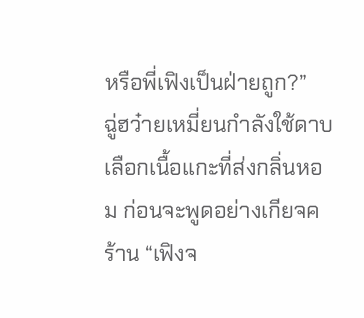หรือพี่เฟิงเป็นฝ่ายถูก?”
ฉู่ฮว๋ายเหมี่ยนกำลังใช้ดาบเลือกเนื้อแกะที่ส่งกลิ่นหอม ก่อนจะพูดอย่างเกียจคร้าน “เฟิงจ